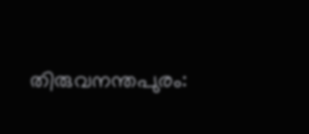തിരുവനന്തപുരം: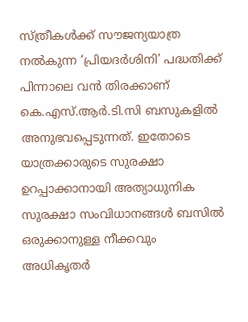സ്ത്രീകൾക്ക് സൗജന്യയാത്ര നൽകുന്ന ‘പ്രിയദർശിനി’ പദ്ധതിക്ക് പിന്നാലെ വൻ തിരക്കാണ് കെ.എസ്.ആർ.ടി.സി ബസുകളിൽ അനുഭവപ്പെടുന്നത്. ഇതോടെ യാത്രക്കാരുടെ സുരക്ഷാ ഉറപ്പാക്കാനായി അത്യാധുനിക സുരക്ഷാ സംവിധാനങ്ങൾ ബസിൽ ഒരുക്കാനുള്ള നീക്കവും അധികൃതർ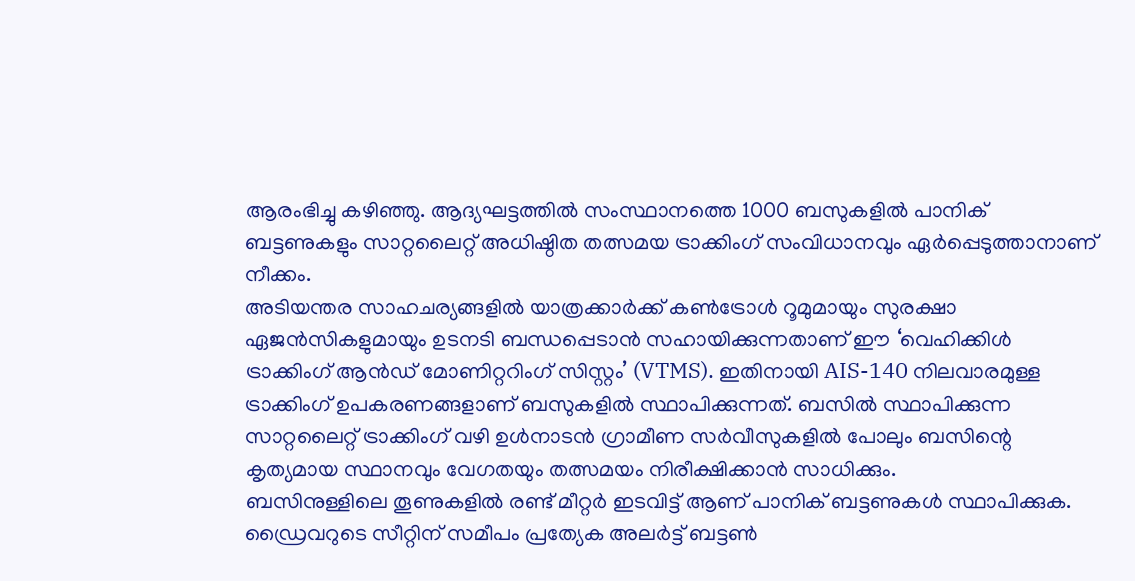ആരംഭിച്ചു കഴിഞ്ഞു. ആദ്യഘട്ടത്തിൽ സംസ്ഥാനത്തെ 1000 ബസുകളിൽ പാനിക് ബട്ടണുകളും സാറ്റലൈറ്റ് അധിഷ്ഠിത തത്സമയ ട്രാക്കിംഗ് സംവിധാനവും ഏർപ്പെടുത്താനാണ് നീക്കം.
അടിയന്തര സാഹചര്യങ്ങളിൽ യാത്രക്കാർക്ക് കൺട്രോൾ റൂമുമായും സുരക്ഷാ ഏജൻസികളുമായും ഉടനടി ബന്ധപ്പെടാൻ സഹായിക്കുന്നതാണ് ഈ ‘വെഹിക്കിൾ ട്രാക്കിംഗ് ആൻഡ് മോണിറ്ററിംഗ് സിസ്റ്റം’ (VTMS). ഇതിനായി AIS-140 നിലവാരമുള്ള ട്രാക്കിംഗ് ഉപകരണങ്ങളാണ് ബസുകളിൽ സ്ഥാപിക്കുന്നത്. ബസിൽ സ്ഥാപിക്കുന്ന സാറ്റലൈറ്റ് ട്രാക്കിംഗ് വഴി ഉൾനാടൻ ഗ്രാമീണ സർവീസുകളിൽ പോലും ബസിന്റെ കൃത്യമായ സ്ഥാനവും വേഗതയും തത്സമയം നിരീക്ഷിക്കാൻ സാധിക്കും.
ബസിനുള്ളിലെ തൂണുകളിൽ രണ്ട് മീറ്റർ ഇടവിട്ട് ആണ് പാനിക് ബട്ടണുകൾ സ്ഥാപിക്കുക. ഡ്രൈവറുടെ സീറ്റിന് സമീപം പ്രത്യേക അലർട്ട് ബട്ടൺ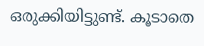ഒരുക്കിയിട്ടുണ്ട്. കൂടാതെ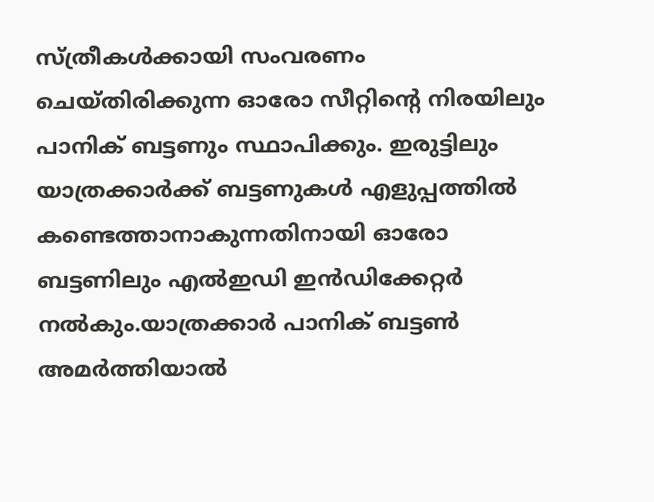സ്ത്രീകൾക്കായി സംവരണം ചെയ്തിരിക്കുന്ന ഓരോ സീറ്റിന്റെ നിരയിലും പാനിക് ബട്ടണും സ്ഥാപിക്കും. ഇരുട്ടിലും യാത്രക്കാർക്ക് ബട്ടണുകൾ എളുപ്പത്തിൽ കണ്ടെത്താനാകുന്നതിനായി ഓരോ ബട്ടണിലും എൽഇഡി ഇൻഡിക്കേറ്റർ നൽകും.യാത്രക്കാർ പാനിക് ബട്ടൺ അമർത്തിയാൽ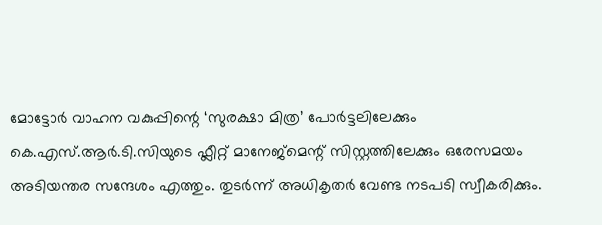മോട്ടോർ വാഹന വകുപ്പിന്റെ ‘സുരക്ഷാ മിത്ര’ പോർട്ടലിലേക്കും കെ.എസ്.ആർ.ടി.സിയുടെ ഫ്ലീറ്റ് മാനേജ്മെന്റ് സിസ്റ്റത്തിലേക്കും ഒരേസമയം അടിയന്തര സന്ദേശം എത്തും. തുടർന്ന് അധികൃതർ വേണ്ട നടപടി സ്വീകരിക്കും.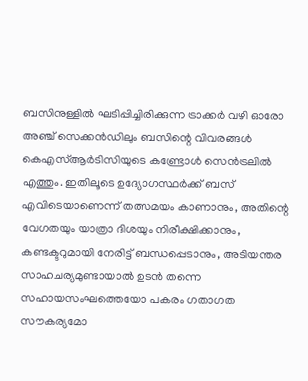ബസിനുള്ളിൽ ഘടിപ്പിച്ചിരിക്കുന്ന ട്രാക്കർ വഴി ഓരോ അഞ്ച് സെക്കൻഡിലും ബസിന്റെ വിവരങ്ങൾ കെഎസ്ആർടിസിയുടെ കണ്ട്രോൾ സെൻട്രലിൽ എത്തും. ഇതിലൂടെ ഉദ്യോഗസ്ഥർക്ക് ബസ് എവിടെയാണെന്ന് തത്സമയം കാണാനും, അതിന്റെ വേഗതയും യാത്രാ ദിശയും നിരീക്ഷിക്കാനും, കണ്ടക്ടറുമായി നേരിട്ട് ബന്ധപ്പെടാനും, അടിയന്തര സാഹചര്യമുണ്ടായാൽ ഉടൻ തന്നെ സഹായസംഘത്തെയോ പകരം ഗതാഗത സൗകര്യമോ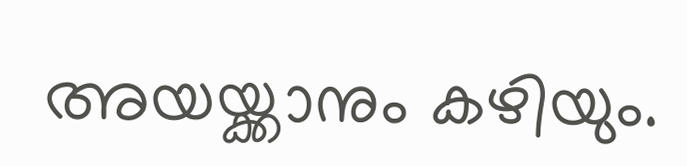അയയ്ക്കാനും കഴിയും.